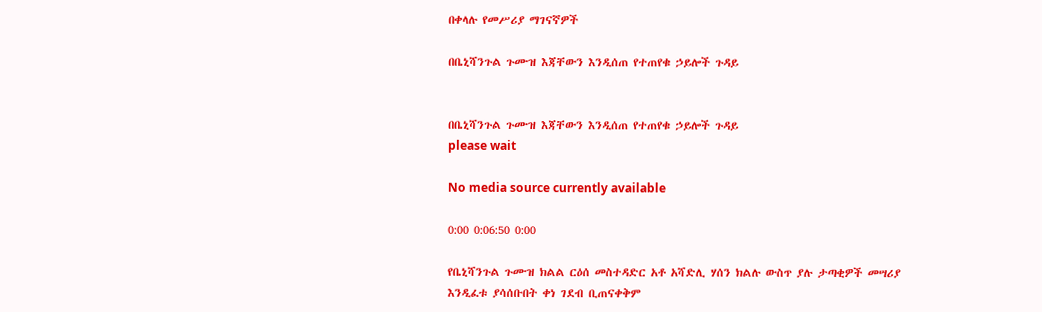በቀላሉ የመሥሪያ ማገናኛዎች

በቤኒሻንጉል ጉሙዝ እጃቸውን እንዲሰጠ የተጠየቁ ኃይሎች ጉዳይ


በቤኒሻንጉል ጉሙዝ እጃቸውን እንዲሰጠ የተጠየቁ ኃይሎች ጉዳይ
please wait

No media source currently available

0:00 0:06:50 0:00

የቤኒሻንጉል ጉሙዝ ክልል ርዕሰ መስተዳድር አቶ አሻድሊ ሃሰን ክልሉ ውስጥ ያሉ ታጣቂዎች መሣሪያ እንዲፈቱ ያሳሰቡበት ቀነ ገደብ ቢጠናቀቅም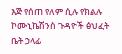እጅ የሰጠ የለም ሲሉ የክልሉ ኮሙኒኬሽንስ ጉዳዮች ፅህፈት ቤት ኃላፊ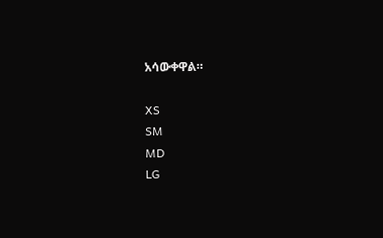አሳውቀዋል።

XS
SM
MD
LG